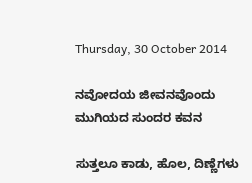Thursday, 30 October 2014

ನವೋದಯ ಜೀವನವೊಂದು ಮುಗಿಯದ ಸುಂದರ ಕವನ

ಸುತ್ತಲೂ ಕಾಡು, ಹೊಲ, ದಿಣ್ಣೆಗಳು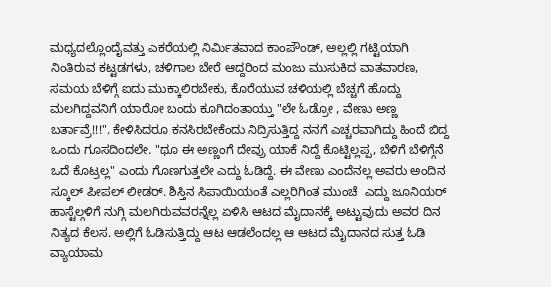ಮಧ್ಯದಲ್ಲೊಂದೈವತ್ತು ಎಕರೆಯಲ್ಲಿ ನಿರ್ಮಿತವಾದ ಕಾಂಪೌಂಡ್, ಅಲ್ಲಲ್ಲಿ ಗಟ್ಟಿಯಾಗಿ ನಿಂತಿರುವ ಕಟ್ಟಡಗಳು, ಚಳಿಗಾಲ ಬೇರೆ ಆದ್ದರಿಂದ ಮಂಜು ಮುಸುಕಿದ ವಾತವಾರಣ, ಸಮಯ ಬೆಳಿಗ್ಗೆ ಐದು ಮುಕ್ಕಾಲಿರಬೇಕು, ಕೊರೆಯುವ ಚಳಿಯಲ್ಲಿ ಬೆಚ್ಚಗೆ ಹೊದ್ದು ಮಲಗಿದ್ದವನಿಗೆ ಯಾರೋ ಬಂದು ಕೂಗಿದಂತಾಯ್ತು "ಲೇ ಓಡ್ರೋ , ವೇಣು ಅಣ್ಣ ಬರ್ತಾವ್ರೆ!!!". ಕೇಳಿಸಿದರೂ ಕನಸಿರಬೇಕೆಂದು ನಿದ್ರಿಸುತ್ತಿದ್ದ ನನಗೆ ಎಚ್ಚರವಾಗಿದ್ದು ಹಿಂದೆ ಬಿದ್ದ ಒಂದು ಗೂಸದಿಂದಲೇ. "ಥೂ ಈ ಅಣ್ಣಂಗೆ ದೇವ್ರು ಯಾಕೆ ನಿದ್ದೆ ಕೊಟ್ಟಿಲ್ಲಪ್ಪ, ಬೆಳಿಗೆ ಬೆಳಿಗ್ಗೆನೆ ಒದೆ ಕೊಟ್ರಲ್ಲ" ಎಂದು ಗೊಣಗುತ್ತಲೇ ಎದ್ದು ಓಡಿದ್ದೆ. ಈ ವೇಣು ಎಂದೆನಲ್ಲ ಅವರು ಅಂದಿನ ಸ್ಕೂಲ್ ಪೀಪಲ್ ಲೀಡರ್. ಶಿಸ್ತಿನ ಸಿಪಾಯಿಯಂತೆ ಎಲ್ಲರಿಗಿಂತ ಮುಂಚೆ  ಎದ್ದು ಜೂನಿಯರ್ ಹಾಸ್ಟೆಲ್ಗಳಿಗೆ ನುಗ್ಗಿ ಮಲಗಿರುವವರನ್ನೆಲ್ಲ ಏಳಿಸಿ ಆಟದ ಮೈದಾನಕ್ಕೆ ಅಟ್ಟುವುದು ಅವರ ದಿನ ನಿತ್ಯದ ಕೆಲಸ. ಅಲ್ಲಿಗೆ ಓಡಿಸುತ್ತಿದ್ದು ಆಟ ಆಡಲೆಂದಲ್ಲ ಆ ಆಟದ ಮೈದಾನದ ಸುತ್ತ ಓಡಿ ವ್ಯಾಯಾಮ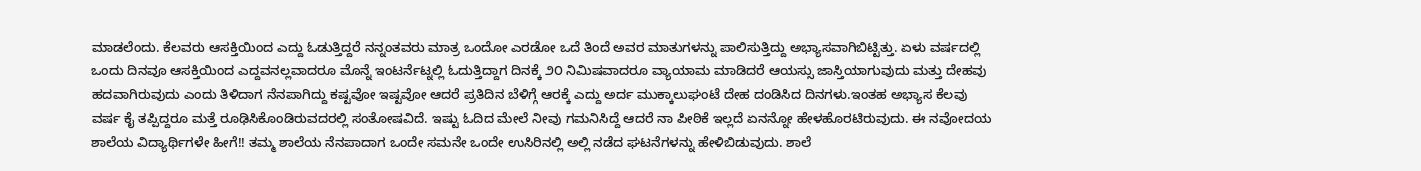ಮಾಡಲೆಂದು. ಕೆಲವರು ಆಸಕ್ತಿಯಿಂದ ಎದ್ದು ಓಡುತ್ತಿದ್ದರೆ ನನ್ನಂತವರು ಮಾತ್ರ ಒಂದೋ ಎರಡೋ ಒದೆ ತಿಂದೆ ಅವರ ಮಾತುಗಳನ್ನು ಪಾಲಿಸುತ್ತಿದ್ದು ಅಭ್ಯಾಸವಾಗಿಬಿಟ್ಟಿತ್ತು. ಏಳು ವರ್ಷದಲ್ಲಿ ಒಂದು ದಿನವೂ ಆಸಕ್ತಿಯಿಂದ ಎದ್ದವನಲ್ಲವಾದರೂ ಮೊನ್ನೆ ಇಂಟರ್ನೆಟ್ನಲ್ಲಿ ಓದುತ್ತಿದ್ದಾಗ ದಿನಕ್ಕೆ ೨೦ ನಿಮಿಷವಾದರೂ ವ್ಯಾಯಾಮ ಮಾಡಿದರೆ ಆಯಸ್ಸು ಜಾಸ್ತಿಯಾಗುವುದು ಮತ್ತು ದೇಹವು ಹದವಾಗಿರುವುದು ಎಂದು ತಿಳಿದಾಗ ನೆನಪಾಗಿದ್ದು ಕಷ್ಟವೋ ಇಷ್ಟವೋ ಆದರೆ ಪ್ರತಿದಿನ ಬೆಳಿಗ್ಗೆ ಆರಕ್ಕೆ ಎದ್ದು ಅರ್ದ ಮುಕ್ಕಾಲುಘಂಟೆ ದೇಹ ದಂಡಿಸಿದ ದಿನಗಳು.ಇಂತಹ ಅಭ್ಯಾಸ ಕೆಲವು ವರ್ಷ ಕೈ ತಪ್ಪಿದ್ದರೂ ಮತ್ತೆ ರೂಢಿಸಿಕೊಂಡಿರುವದರಲ್ಲಿ ಸಂತೋಷವಿದೆ. ಇಷ್ಟು ಓದಿದ ಮೇಲೆ ನೀವು ಗಮನಿಸಿದ್ದೆ ಆದರೆ ನಾ ಪೀಠಿಕೆ ಇಲ್ಲದೆ ಏನನ್ನೋ ಹೇಳಹೊರಟಿರುವುದು. ಈ ನವೋದಯ ಶಾಲೆಯ ವಿದ್ಯಾರ್ಥಿಗಳೇ ಹೀಗೆ!! ತಮ್ಮ ಶಾಲೆಯ ನೆನಪಾದಾಗ ಒಂದೇ ಸಮನೇ ಒಂದೇ ಉಸಿರಿನಲ್ಲಿ ಅಲ್ಲಿ ನಡೆದ ಘಟನೆಗಳನ್ನು ಹೇಳಿಬಿಡುವುದು. ಶಾಲೆ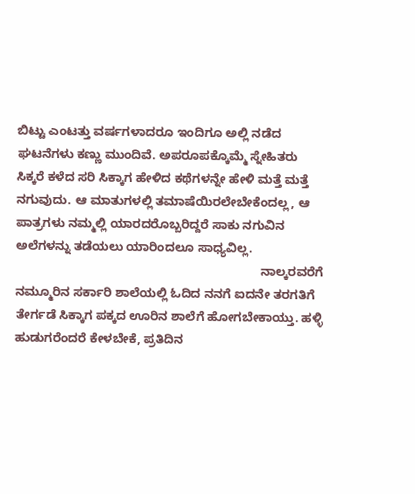ಬಿಟ್ಟು ಎಂಟತ್ತು ವರ್ಷಗಳಾದರೂ ಇಂದಿಗೂ ಅಲ್ಲಿ ನಡೆದ ಘಟನೆಗಳು ಕಣ್ಣು ಮುಂದಿವೆ. ಅಪರೂಪಕ್ಕೊಮ್ಮೆ ಸ್ನೇಹಿತರು ಸಿಕ್ಕರೆ ಕಳೆದ ಸರಿ ಸಿಕ್ಕಾಗ ಹೇಳಿದ ಕಥೆಗಳನ್ನೇ ಹೇಳಿ ಮತ್ತೆ ಮತ್ತೆ ನಗುವುದು. ಆ ಮಾತುಗಳಲ್ಲಿ ತಮಾಷೆಯಿರಲೇಬೇಕೆಂದಲ್ಲ, ಆ ಪಾತ್ರಗಳು ನಮ್ಮಲ್ಲಿ ಯಾರದರೊಬ್ಬರಿದ್ದರೆ ಸಾಕು ನಗುವಿನ ಅಲೆಗಳನ್ನು ತಡೆಯಲು ಯಾರಿಂದಲೂ ಸಾಧ್ಯವಿಲ್ಲ.
                                                                       ನಾಲ್ಕರವರೆಗೆ ನಮ್ಮೂರಿನ ಸರ್ಕಾರಿ ಶಾಲೆಯಲ್ಲಿ ಓದಿದ ನನಗೆ ಐದನೇ ತರಗತಿಗೆ ತೇರ್ಗಡೆ ಸಿಕ್ಕಾಗ ಪಕ್ಕದ ಊರಿನ ಶಾಲೆಗೆ ಹೋಗಬೇಕಾಯ್ತು. ಹಳ್ಳಿ ಹುಡುಗರೆಂದರೆ ಕೇಳಬೇಕೆ, ಪ್ರತಿದಿನ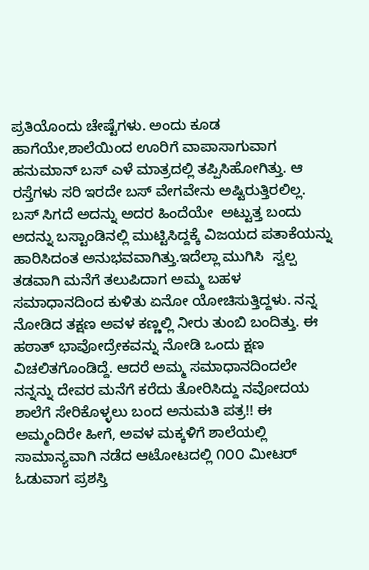ಪ್ರತಿಯೊಂದು ಚೇಷ್ಟೆಗಳು. ಅಂದು ಕೂಡ ಹಾಗೆಯೇ,ಶಾಲೆಯಿಂದ ಊರಿಗೆ ವಾಪಾಸಾಗುವಾಗ ಹನುಮಾನ್ ಬಸ್ ಎಳೆ ಮಾತ್ರದಲ್ಲಿ ತಪ್ಪಿಸಿಹೋಗಿತ್ತು. ಆ ರಸ್ತೆಗಳು ಸರಿ ಇರದೇ ಬಸ್ ವೇಗವೇನು ಅಷ್ಟಿರುತ್ತಿರಲಿಲ್ಲ. ಬಸ್ ಸಿಗದೆ ಅದನ್ನು ಅದರ ಹಿಂದೆಯೇ  ಅಟ್ಟುತ್ತ ಬಂದು ಅದನ್ನು ಬಸ್ಟಾಂಡಿನಲ್ಲಿ ಮುಟ್ಟಿಸಿದ್ದಕ್ಕೆ ವಿಜಯದ ಪತಾಕೆಯನ್ನು ಹಾರಿಸಿದಂತ ಅನುಭವವಾಗಿತ್ತು.ಇದೆಲ್ಲಾ ಮುಗಿಸಿ  ಸ್ವಲ್ಪ ತಡವಾಗಿ ಮನೆಗೆ ತಲುಪಿದಾಗ ಅಮ್ಮ ಬಹಳ ಸಮಾಧಾನದಿಂದ ಕುಳಿತು ಏನೋ ಯೋಚಿಸುತ್ತಿದ್ದಳು. ನನ್ನ ನೋಡಿದ ತಕ್ಷಣ ಅವಳ ಕಣ್ಣಲ್ಲಿ ನೀರು ತುಂಬಿ ಬಂದಿತ್ತು. ಈ ಹಠಾತ್ ಭಾವೋದ್ರೇಕವನ್ನು ನೋಡಿ ಒಂದು ಕ್ಷಣ ವಿಚಲಿತಗೊಂಡಿದ್ದೆ. ಆದರೆ ಅಮ್ಮ ಸಮಾಧಾನದಿಂದಲೇ  ನನ್ನನ್ನು ದೇವರ ಮನೆಗೆ ಕರೆದು ತೋರಿಸಿದ್ದು ನವೋದಯ ಶಾಲೆಗೆ ಸೇರಿಕೊಳ್ಳಲು ಬಂದ ಅನುಮತಿ ಪತ್ರ!! ಈ ಅಮ್ಮಂದಿರೇ ಹೀಗೆ, ಅವಳ ಮಕ್ಕಳಿಗೆ ಶಾಲೆಯಲ್ಲಿ ಸಾಮಾನ್ಯವಾಗಿ ನಡೆದ ಆಟೋಟದಲ್ಲಿ ೧೦೦ ಮೀಟರ್ ಓಡುವಾಗ ಪ್ರಶಸ್ತಿ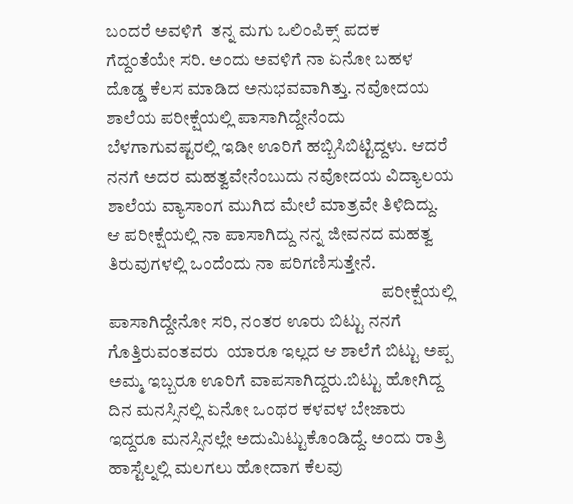ಬಂದರೆ ಅವಳಿಗೆ  ತನ್ನ ಮಗು ಒಲಿಂಪಿಕ್ಸ್ ಪದಕ ಗೆದ್ದಂತೆಯೇ ಸರಿ. ಅಂದು ಅವಳಿಗೆ ನಾ ಏನೋ ಬಹಳ ದೊಡ್ಡ ಕೆಲಸ ಮಾಡಿದ ಅನುಭವವಾಗಿತ್ತು. ನವೋದಯ ಶಾಲೆಯ ಪರೀಕ್ಷೆಯಲ್ಲಿ ಪಾಸಾಗಿದ್ದೇನೆಂದು ಬೆಳಗಾಗುವಷ್ಟರಲ್ಲಿ ಇಡೀ ಊರಿಗೆ ಹಬ್ಬಿಸಿಬಿಟ್ಟಿದ್ದಳು. ಆದರೆ ನನಗೆ ಅದರ ಮಹತ್ವವೇನೆಂಬುದು ನವೋದಯ ವಿದ್ಯಾಲಯ ಶಾಲೆಯ ವ್ಯಾಸಾಂಗ ಮುಗಿದ ಮೇಲೆ ಮಾತ್ರವೇ ತಿಳಿದಿದ್ದು. ಆ ಪರೀಕ್ಷೆಯಲ್ಲಿ ನಾ ಪಾಸಾಗಿದ್ದು ನನ್ನ ಜೀವನದ ಮಹತ್ವ ತಿರುವುಗಳಲ್ಲಿ ಒಂದೆಂದು ನಾ ಪರಿಗಣಿಸುತ್ತೇನೆ.
                                                                              ಪರೀಕ್ಷೆಯಲ್ಲಿ ಪಾಸಾಗಿದ್ದೇನೋ ಸರಿ, ನಂತರ ಊರು ಬಿಟ್ಟು ನನಗೆ ಗೊತ್ತಿರುವಂತವರು  ಯಾರೂ ಇಲ್ಲದ ಆ ಶಾಲೆಗೆ ಬಿಟ್ಟು ಅಪ್ಪ ಅಮ್ಮ ಇಬ್ಬರೂ ಊರಿಗೆ ವಾಪಸಾಗಿದ್ದರು.ಬಿಟ್ಟು ಹೋಗಿದ್ದ ದಿನ ಮನಸ್ಸಿನಲ್ಲಿ ಏನೋ ಒಂಥರ ಕಳವಳ ಬೇಜಾರು ಇದ್ದರೂ ಮನಸ್ಸಿನಲ್ಲೇ ಅದುಮಿಟ್ಟುಕೊಂಡಿದ್ದೆ. ಅಂದು ರಾತ್ರಿ ಹಾಸ್ಟೆಲ್ನಲ್ಲಿ ಮಲಗಲು ಹೋದಾಗ ಕೆಲವು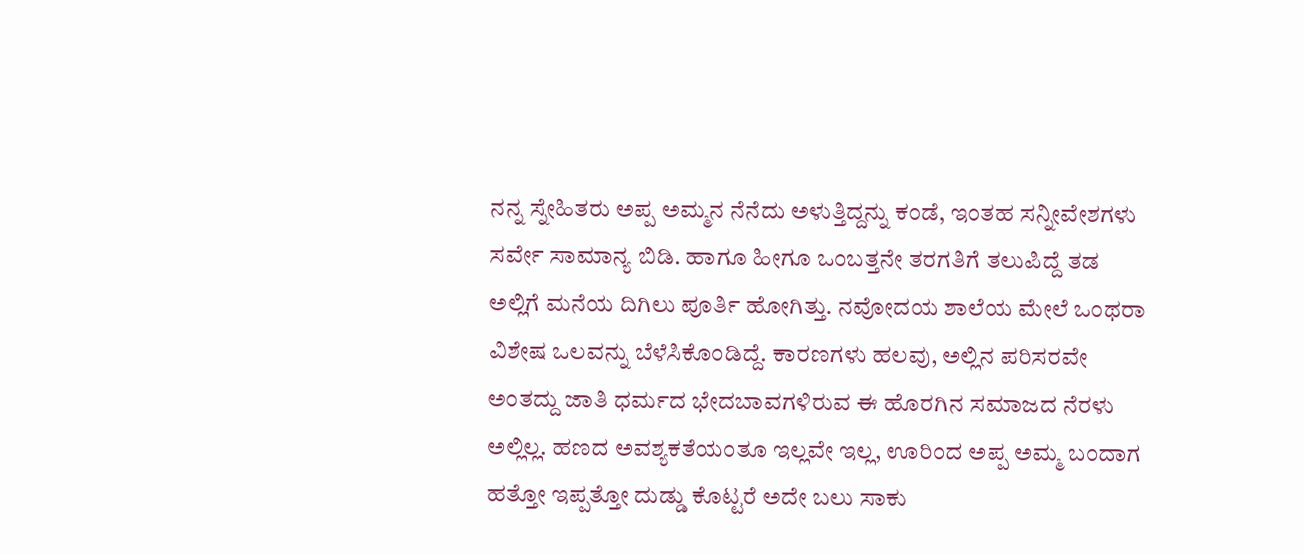ನನ್ನ ಸ್ನೇಹಿತರು ಅಪ್ಪ ಅಮ್ಮನ ನೆನೆದು ಅಳುತ್ತಿದ್ದನ್ನು ಕಂಡೆ, ಇಂತಹ ಸನ್ನೀವೇಶಗಳು ಸರ್ವೇ ಸಾಮಾನ್ಯ ಬಿಡಿ. ಹಾಗೂ ಹೀಗೂ ಒಂಬತ್ತನೇ ತರಗತಿಗೆ ತಲುಪಿದ್ದೆ ತಡ ಅಲ್ಲಿಗೆ ಮನೆಯ ದಿಗಿಲು ಪೂರ್ತಿ ಹೋಗಿತ್ತು. ನವೋದಯ ಶಾಲೆಯ ಮೇಲೆ ಒಂಥರಾ ವಿಶೇಷ ಒಲವನ್ನು ಬೆಳೆಸಿಕೊಂಡಿದ್ದೆ. ಕಾರಣಗಳು ಹಲವು, ಅಲ್ಲಿನ ಪರಿಸರವೇ ಅಂತದ್ದು ಜಾತಿ ಧರ್ಮದ ಭೇದಬಾವಗಳಿರುವ ಈ ಹೊರಗಿನ ಸಮಾಜದ ನೆರಳು ಅಲ್ಲಿಲ್ಲ. ಹಣದ ಅವಶ್ಯಕತೆಯಂತೂ ಇಲ್ಲವೇ ಇಲ್ಲ, ಊರಿಂದ ಅಪ್ಪ ಅಮ್ಮ ಬಂದಾಗ ಹತ್ತೋ ಇಪ್ಪತ್ತೋ ದುಡ್ಡು ಕೊಟ್ಟರೆ ಅದೇ ಬಲು ಸಾಕು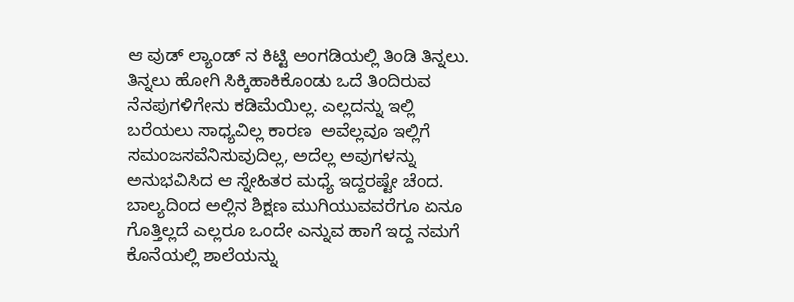ಆ ವುಡ್ ಲ್ಯಾಂಡ್ ನ ಕಿಟ್ಟಿ ಅಂಗಡಿಯಲ್ಲಿ ತಿಂಡಿ ತಿನ್ನಲು. ತಿನ್ನಲು ಹೋಗಿ ಸಿಕ್ಕಿಹಾಕಿಕೊಂಡು ಒದೆ ತಿಂದಿರುವ ನೆನಪುಗಳಿಗೇನು ಕಡಿಮೆಯಿಲ್ಲ. ಎಲ್ಲದನ್ನು ಇಲ್ಲಿ ಬರೆಯಲು ಸಾಧ್ಯವಿಲ್ಲ ಕಾರಣ  ಅವೆಲ್ಲವೂ ಇಲ್ಲಿಗೆ ಸಮಂಜಸವೆನಿಸುವುದಿಲ್ಲ, ಅದೆಲ್ಲ ಅವುಗಳನ್ನು ಅನುಭವಿಸಿದ ಆ ಸ್ನೇಹಿತರ ಮಧ್ಯೆ ಇದ್ದರಷ್ಟೇ ಚೆಂದ. ಬಾಲ್ಯದಿಂದ ಅಲ್ಲಿನ ಶಿಕ್ಷಣ ಮುಗಿಯುವವರೆಗೂ ಏನೂ ಗೊತ್ತಿಲ್ಲದೆ ಎಲ್ಲರೂ ಒಂದೇ ಎನ್ನುವ ಹಾಗೆ ಇದ್ದ ನಮಗೆ ಕೊನೆಯಲ್ಲಿ ಶಾಲೆಯನ್ನು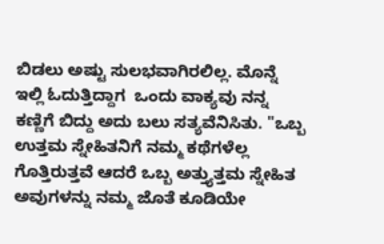ಬಿಡಲು ಅಷ್ಟು ಸುಲಭವಾಗಿರಲಿಲ್ಲ. ಮೊನ್ನೆ ಇಲ್ಲಿ ಓದುತ್ತಿದ್ದಾಗ  ಒಂದು ವಾಕ್ಯವು ನನ್ನ ಕಣ್ಣಿಗೆ ಬಿದ್ದು ಅದು ಬಲು ಸತ್ಯವೆನಿಸಿತು. "ಒಬ್ಬ ಉತ್ತಮ ಸ್ನೇಹಿತನಿಗೆ ನಮ್ಮ ಕಥೆಗಳೆಲ್ಲ ಗೊತ್ತಿರುತ್ತವೆ ಆದರೆ ಒಬ್ಬ ಅತ್ತ್ಯುತ್ತಮ ಸ್ನೇಹಿತ ಅವುಗಳನ್ನು ನಮ್ಮ ಜೊತೆ ಕೂಡಿಯೇ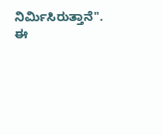ನಿರ್ಮಿಸಿರುತ್ತಾನೆ". ಈ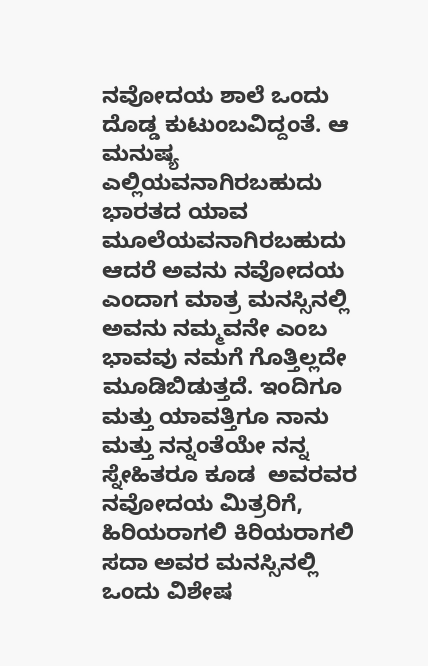ನವೋದಯ ಶಾಲೆ ಒಂದು ದೊಡ್ಡ ಕುಟುಂಬವಿದ್ದಂತೆ. ಆ ಮನುಷ್ಯ ಎಲ್ಲಿಯವನಾಗಿರಬಹುದು ಭಾರತದ ಯಾವ ಮೂಲೆಯವನಾಗಿರಬಹುದು ಆದರೆ ಅವನು ನವೋದಯ ಎಂದಾಗ ಮಾತ್ರ ಮನಸ್ಸಿನಲ್ಲಿ ಅವನು ನಮ್ಮವನೇ ಎಂಬ ಭಾವವು ನಮಗೆ ಗೊತ್ತಿಲ್ಲದೇ ಮೂಡಿಬಿಡುತ್ತದೆ. ಇಂದಿಗೂ ಮತ್ತು ಯಾವತ್ತಿಗೂ ನಾನು ಮತ್ತು ನನ್ನಂತೆಯೇ ನನ್ನ ಸ್ನೇಹಿತರೂ ಕೂಡ  ಅವರವರ ನವೋದಯ ಮಿತ್ರರಿಗೆ, ಹಿರಿಯರಾಗಲಿ ಕಿರಿಯರಾಗಲಿ ಸದಾ ಅವರ ಮನಸ್ಸಿನಲ್ಲಿ  ಒಂದು ವಿಶೇಷ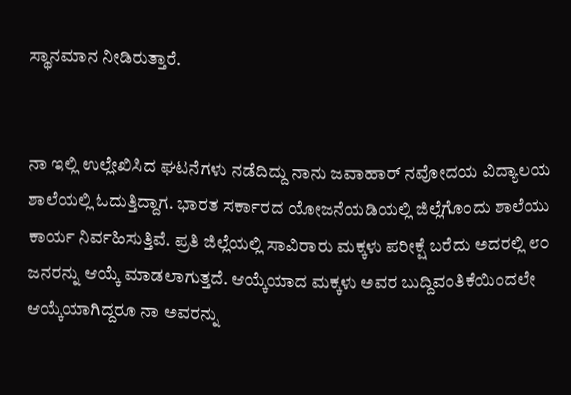ಸ್ಥಾನಮಾನ ನೀಡಿರುತ್ತಾರೆ.


ನಾ ಇಲ್ಲಿ ಉಲ್ಲೇಖಿಸಿದ ಘಟನೆಗಳು ನಡೆದಿದ್ದು ನಾನು ಜವಾಹಾರ್ ನವೋದಯ ವಿದ್ಯಾಲಯ ಶಾಲೆಯಲ್ಲಿ ಓದುತ್ತಿದ್ದಾಗ. ಭಾರತ ಸರ್ಕಾರದ ಯೋಜನೆಯಡಿಯಲ್ಲಿ ಜಿಲ್ಲೆಗೊಂದು ಶಾಲೆಯು ಕಾರ್ಯ ನಿರ್ವಹಿಸುತ್ತಿವೆ. ಪ್ರತಿ ಜಿಲ್ಲೆಯಲ್ಲಿ ಸಾವಿರಾರು ಮಕ್ಕಳು ಪರೀಕ್ಷೆ ಬರೆದು ಅದರಲ್ಲಿ ೮೦ ಜನರನ್ನು ಆಯ್ಕೆ ಮಾಡಲಾಗುತ್ತದೆ. ಆಯ್ಕೆಯಾದ ಮಕ್ಕಳು ಅವರ ಬುದ್ದಿವಂತಿಕೆಯಿಂದಲೇ ಆಯ್ಕೆಯಾಗಿದ್ದರೂ ನಾ ಅವರನ್ನು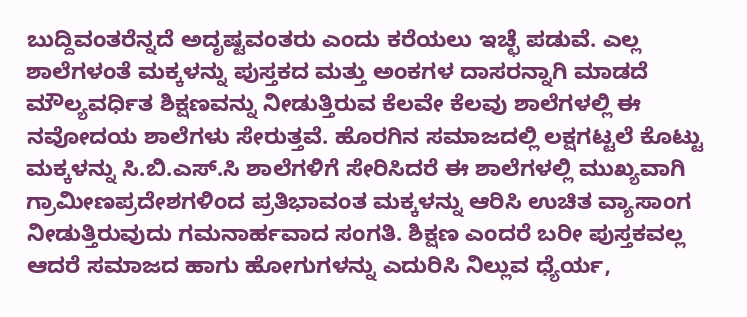ಬುದ್ದಿವಂತರೆನ್ನದೆ ಅದೃಷ್ಟವಂತರು ಎಂದು ಕರೆಯಲು ಇಚ್ಛೆ ಪಡುವೆ. ಎಲ್ಲ ಶಾಲೆಗಳಂತೆ ಮಕ್ಕಳನ್ನು ಪುಸ್ತಕದ ಮತ್ತು ಅಂಕಗಳ ದಾಸರನ್ನಾಗಿ ಮಾಡದೆ ಮೌಲ್ಯವರ್ಧಿತ ಶಿಕ್ಷಣವನ್ನು ನೀಡುತ್ತಿರುವ ಕೆಲವೇ ಕೆಲವು ಶಾಲೆಗಳಲ್ಲಿ ಈ ನವೋದಯ ಶಾಲೆಗಳು ಸೇರುತ್ತವೆ. ಹೊರಗಿನ ಸಮಾಜದಲ್ಲಿ ಲಕ್ಷಗಟ್ಟಲೆ ಕೊಟ್ಟು ಮಕ್ಕಳನ್ನು ಸಿ.ಬಿ.ಎಸ್.ಸಿ ಶಾಲೆಗಳಿಗೆ ಸೇರಿಸಿದರೆ ಈ ಶಾಲೆಗಳಲ್ಲಿ ಮುಖ್ಯವಾಗಿ ಗ್ರಾಮೀಣಪ್ರದೇಶಗಳಿಂದ ಪ್ರತಿಭಾವಂತ ಮಕ್ಕಳನ್ನು ಆರಿಸಿ ಉಚಿತ ವ್ಯಾಸಾಂಗ ನೀಡುತ್ತಿರುವುದು ಗಮನಾರ್ಹವಾದ ಸಂಗತಿ. ಶಿಕ್ಷಣ ಎಂದರೆ ಬರೀ ಪುಸ್ತಕವಲ್ಲ ಆದರೆ ಸಮಾಜದ ಹಾಗು ಹೋಗುಗಳನ್ನು ಎದುರಿಸಿ ನಿಲ್ಲುವ ಧ್ಯೆರ್ಯ,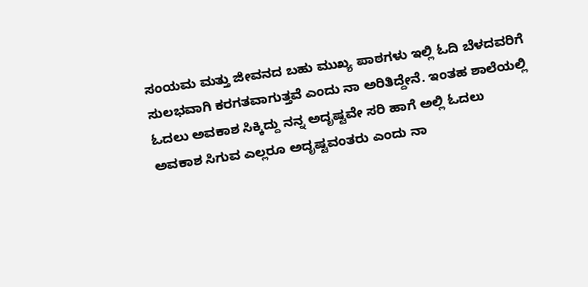ಸಂಯಮ ಮತ್ತು ಜೀವನದ ಬಹು ಮುಖ್ಯ ಪಾಠಗಳು ಇಲ್ಲಿ ಓದಿ ಬೆಳದವರಿಗೆ ಸುಲಭವಾಗಿ ಕರಗತವಾಗುತ್ತವೆ ಎಂದು ನಾ ಅರಿತಿದ್ದೇನೆ. ಇಂತಹ ಶಾಲೆಯಲ್ಲಿ ಓದಲು ಅವಕಾಶ ಸಿಕ್ಕಿದ್ದು ನನ್ನ ಅದೃಷ್ಟವೇ ಸರಿ ಹಾಗೆ ಅಲ್ಲಿ ಓದಲು ಅವಕಾಶ ಸಿಗುವ ಎಲ್ಲರೂ ಅದೃಷ್ಟವಂತರು ಎಂದು ನಾ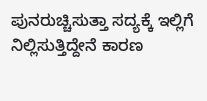ಪುನರುಚ್ಚಿಸುತ್ತಾ ಸದ್ಯಕ್ಕೆ ಇಲ್ಲಿಗೆ ನಿಲ್ಲಿಸುತ್ತಿದ್ದೇನೆ ಕಾರಣ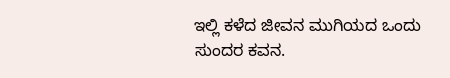ಇಲ್ಲಿ ಕಳೆದ ಜೀವನ ಮುಗಿಯದ ಒಂದು ಸುಂದರ ಕವನ.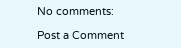No comments:

Post a Comment